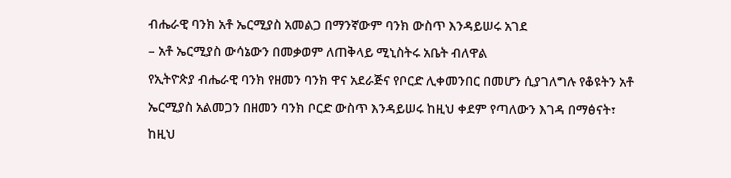ብሔራዊ ባንክ አቶ ኤርሚያስ አመልጋ በማንኛውም ባንክ ውስጥ እንዳይሠሩ አገደ
– አቶ ኤርሚያስ ውሳኔውን በመቃወም ለጠቅላይ ሚኒስትሩ አቤት ብለዋል
የኢትዮጵያ ብሔራዊ ባንክ የዘመን ባንክ ዋና አደራጅና የቦርድ ሊቀመንበር በመሆን ሲያገለግሉ የቆዩትን አቶ ኤርሚያስ አልመጋን በዘመን ባንክ ቦርድ ውስጥ እንዳይሠሩ ከዚህ ቀደም የጣለውን እገዳ በማፅናት፣ ከዚህ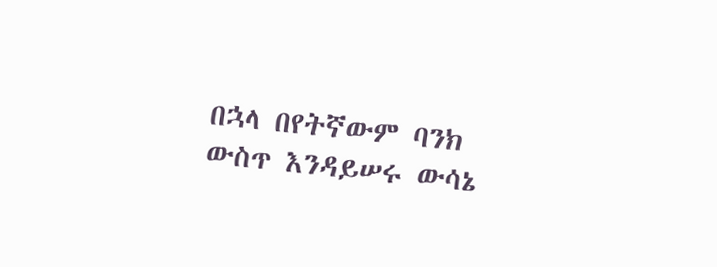በኋላ በየትኛውም ባንክ ውስጥ እንዳይሠሩ ውሳኔ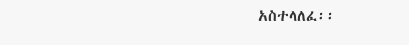አስተላለፈ፡፡